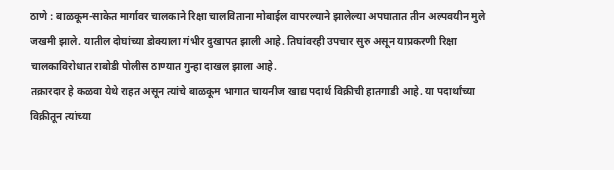ठाणे : बाळकूम-साकेत मार्गावर चालकाने रिक्षा चालविताना मोबाईल वापरल्याने झालेल्या अपघातात तीन अल्पवयीन मुले जखमी झाले. यातील दोघांच्या डोक्याला गंभीर दुखापत झाली आहे. तिघांवरही उपचार सुरु असून याप्रकरणी रिक्षा चालकाविरोधात राबोडी पोलीस ठाण्यात गुन्हा दाखल झाला आहे.
तक्रारदार हे कळवा येथे राहत असून त्यांचे बाळकूम भागात चायनीज खाद्य पदार्थ विक्रीची हातगाडी आहे. या पदार्थांच्या विक्रीतून त्यांच्या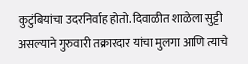कुटुंबियांचा उदरनिर्वाह होतो. दिवाळीत शाळेला सुट्टी असल्याने गुरुवारी तक्रारदार यांचा मुलगा आणि त्याचे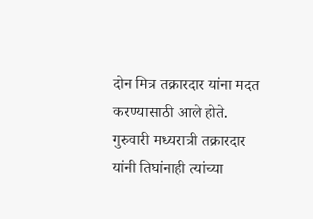दोन मित्र तक्रारदार यांना मदत करण्यासाठी आले होते. गुरुवारी मध्यरात्री तक्रारदार यांनी तिघांनाही त्यांच्या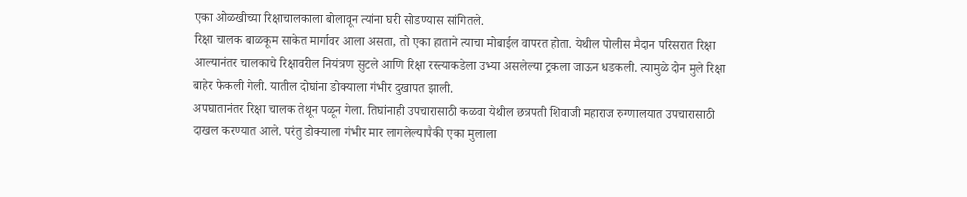एका ओळखीच्या रिक्षाचालकाला बोलावून त्यांना घरी सोडण्यास सांगितले.
रिक्षा चालक बाळकूम साकेत मार्गावर आला असता, तो एका हाताने त्याचा मोबाईल वापरत होता. येथील पोलीस मैदान परिसरात रिक्षा आल्यानंतर चालकाचे रिक्षावरील नियंत्रण सुटले आणि रिक्षा रस्त्याकडेला उभ्या असलेल्या ट्रकला जाऊन धडकली. त्यामुळे दोन मुले रिक्षा बाहेर फेकली गेली. यातील दोघांना डोक्याला गंभीर दुखापत झाली.
अपघातानंतर रिक्षा चालक तेथून पळून गेला. तिघांनाही उपचारासाठी कळवा येथील छत्रपती शिवाजी महाराज रुग्णालयात उपचारासाठी दाखल करण्यात आले. परंतु डोक्याला गंभीर मार लागलेल्यापैकी एका मुलाला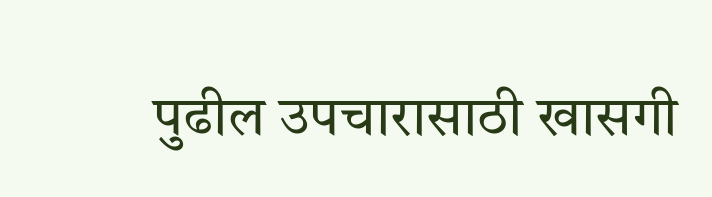पुढील उपचारासाठी खासगी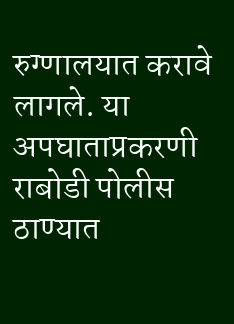रुग्णालयात करावे लागले. या अपघाताप्रकरणी राबोडी पोलीस ठाण्यात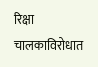रिक्षा चालकाविरोधात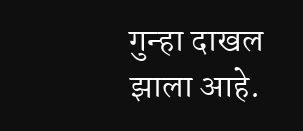गुन्हा दाखल झाला आहे.